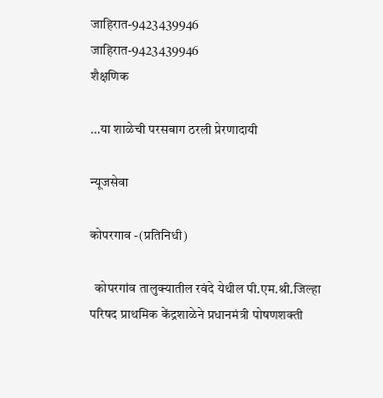जाहिरात-9423439946
जाहिरात-9423439946
शैक्षणिक

…या शाळेची परसबाग ठरली प्रेरणादायी

न्यूजसेवा

कोपरगाव -(प्रतिनिधी)

  कोपरगांव तालुक्यातील रवंदे येथील पी.एम.श्री.जिल्हा परिषद प्राथमिक केंद्रशाळेने प्रधानमंत्री पोषणशक्ती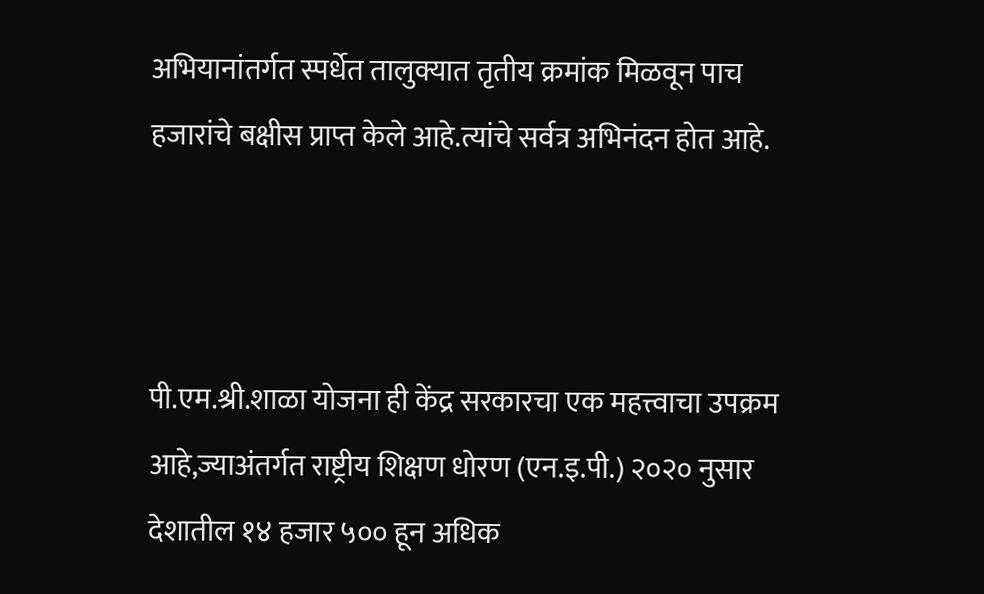अभियानांतर्गत स्पर्धेत तालुक्यात तृतीय क्रमांक मिळवून पाच हजारांचे बक्षीस प्राप्त केले आहे.त्यांचे सर्वत्र अभिनंदन होत आहे.



पी.एम.श्री.शाळा योजना ही केंद्र सरकारचा एक महत्त्वाचा उपक्रम आहे,ज्याअंतर्गत राष्ट्रीय शिक्षण धोरण (एन.इ.पी.) २०२० नुसार देशातील १४ हजार ५०० हून अधिक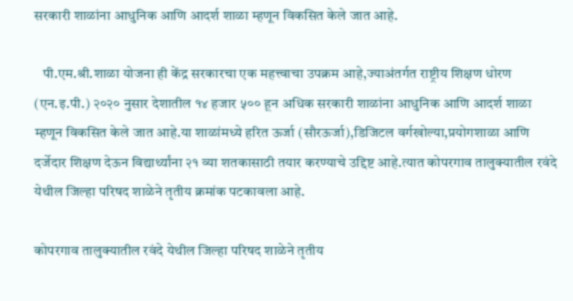सरकारी शाळांना आधुनिक आणि आदर्श शाळा म्हणून विकसित केले जात आहे.

   पी.एम.श्री.शाळा योजना ही केंद्र सरकारचा एक महत्त्वाचा उपक्रम आहे,ज्याअंतर्गत राष्ट्रीय शिक्षण धोरण (एन.इ.पी.) २०२० नुसार देशातील १४ हजार ५०० हून अधिक सरकारी शाळांना आधुनिक आणि आदर्श शाळा म्हणून विकसित केले जात आहे.या शाळांमध्ये हरित ऊर्जा (सौरऊर्जा),डिजिटल वर्गखोल्या,प्रयोगशाळा आणि दर्जेदार शिक्षण देऊन विद्यार्थ्यांना २१ व्या शतकासाठी तयार करण्याचे उद्दिष्ट आहे.त्यात कोपरगाव तालुक्यातील रवंदे येथील जिल्हा परिषद शाळेने तृतीय क्रमांक पटकावला आहे.

कोपरगाव तालुक्यातील रवंदे येथील जिल्हा परिषद शाळेने तृतीय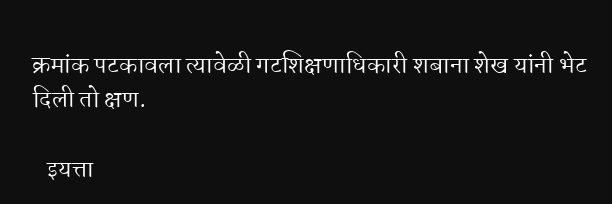क्रमांक पटकावला त्यावेळी गटशिक्षणाधिकारी शबाना शेख यांनी भेट दिली तो क्षण.

   इयत्ता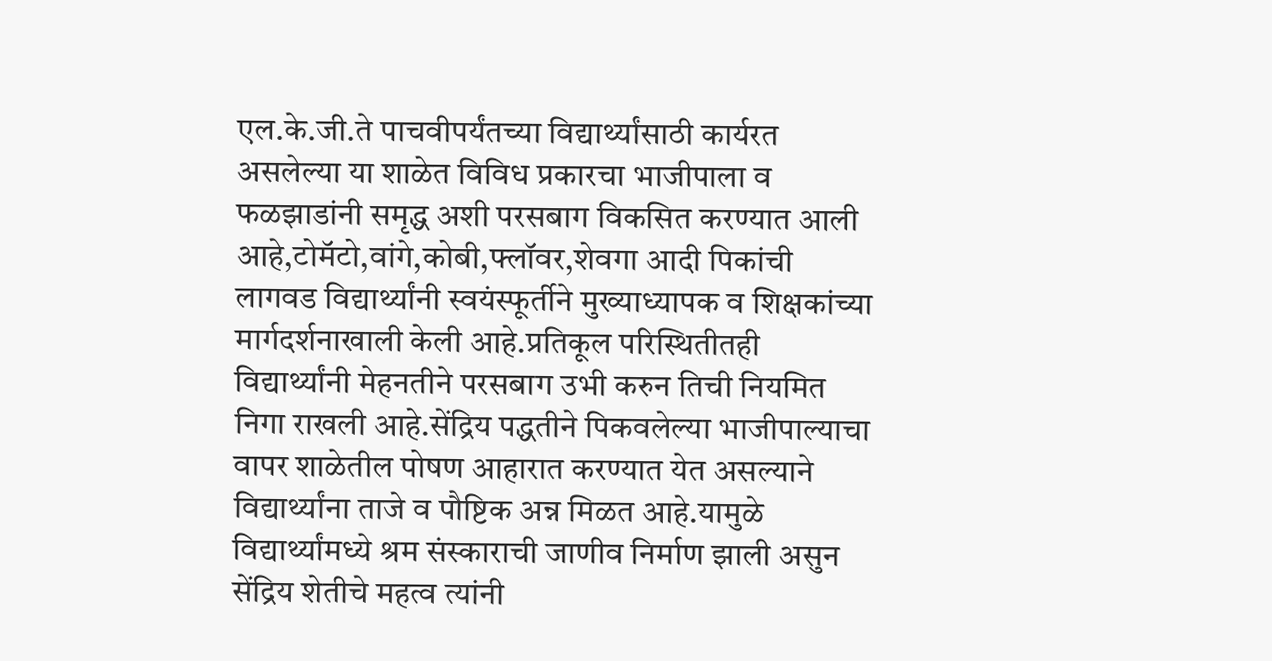एल.के.जी.ते पाचवीपर्यंतच्या विद्यार्थ्यांसाठी कार्यरत असलेल्या या शाळेत विविध प्रकारचा भाजीपाला व फळझाडांनी समृद्ध अशी परसबाग विकसित करण्यात आली आहे,टोमॅटो,वांगे,कोबी,फ्लॉवर,शेवगा आदी पिकांची लागवड विद्यार्थ्यांनी स्वयंस्फूर्तीने मुख्याध्यापक व शिक्षकांच्या मार्गदर्शनाखाली केली आहे.प्रतिकूल परिस्थितीतही विद्यार्थ्यांनी मेहनतीने परसबाग उभी करुन तिची नियमित निगा राखली आहे.सेंद्रिय पद्धतीने पिकवलेल्या भाजीपाल्याचा वापर शाळेतील पोषण आहारात करण्यात येत असल्याने विद्यार्थ्यांना ताजे व पौष्टिक अन्न मिळत आहे.यामुळे विद्यार्थ्यांमध्ये श्रम संस्काराची जाणीव निर्माण झाली असुन सेंद्रिय शेतीचे महत्व त्यांनी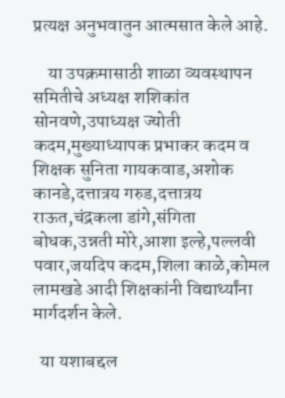प्रत्यक्ष अनुभवातुन आत्मसात केले आहे.

    या उपक्रमासाठी शाळा व्यवस्थापन समितीचे अध्यक्ष शशिकांत सोनवणे,उपाध्यक्ष ज्योती कदम,मुख्याध्यापक प्रभाकर कदम व शिक्षक सुनिता गायकवाड,अशोक कानडे,दत्तात्रय गरुड,दत्तात्रय राऊत,चंद्रकला डांगे,संगिता बोधक,उन्नती मोरे,आशा इल्हे,पल्लवी पवार,जयदिप कदम,शिला काळे,कोमल लामखडे आदी शिक्षकांनी विद्यार्थ्यांना मार्गदर्शन केले.

  या यशाबद्दल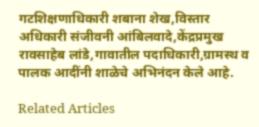गटशिक्षणाधिकारी शबाना शेख,विस्तार अधिकारी संजीवनी आंबिलवादे,केंद्रप्रमुख रावसाहेब लांडे,गावातील पदाधिकारी,ग्रामस्थ व पालक आदींनी शाळेचे अभिनंदन केले आहे.

Related Articles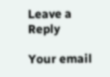Leave a Reply

Your email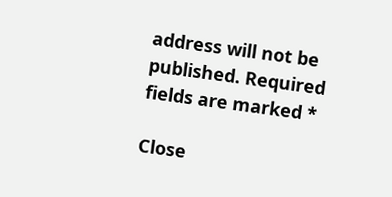address will not be published. Required fields are marked *

Close